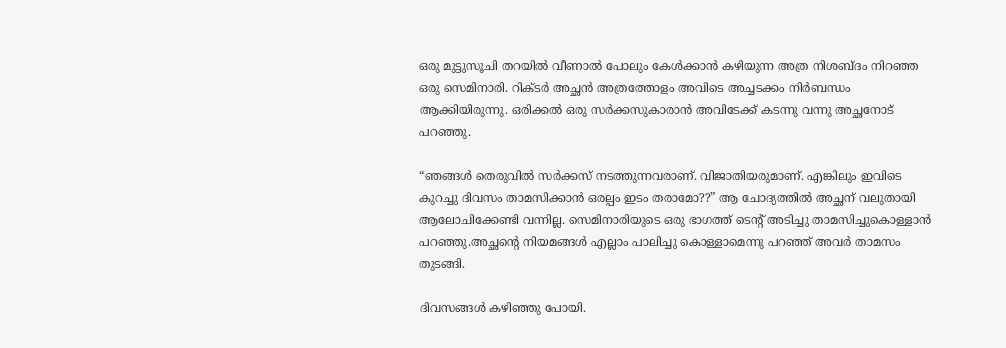ഒരു മുട്ടുസൂചി തറയിൽ വീണാൽ പോലും കേൾക്കാൻ കഴിയുന്ന അത്ര നിശബ്ദം നിറഞ്ഞ ഒരു സെമിനാരി. റിക്ടർ അച്ഛൻ അത്രത്തോളം അവിടെ അച്ചടക്കം നിർബന്ധം ആക്കിയിരുന്നു. ഒരിക്കൽ ഒരു സർക്കസുകാരാൻ അവിടേക്ക് കടന്നു വന്നു അച്ഛനോട്‌ പറഞ്ഞു.

“ഞങ്ങൾ തെരുവിൽ സർക്കസ് നടത്തുന്നവരാണ്. വിജാതിയരുമാണ്. എങ്കിലും ഇവിടെ കുറച്ചു ദിവസം താമസിക്കാൻ ഒരല്പം ഇടം തരാമോ??” ആ ചോദ്യത്തിൽ അച്ഛന് വലുതായി ആലോചിക്കേണ്ടി വന്നില്ല. സെമിനാരിയുടെ ഒരു ഭാഗത്ത് ടെന്റ് അടിച്ചു താമസിച്ചുകൊള്ളാൻ പറഞ്ഞു.അച്ഛന്റെ നിയമങ്ങൾ എല്ലാം പാലിച്ചു കൊള്ളാമെന്നു പറഞ്ഞ് അവർ താമസം തുടങ്ങി.

ദിവസങ്ങൾ കഴിഞ്ഞു പോയി.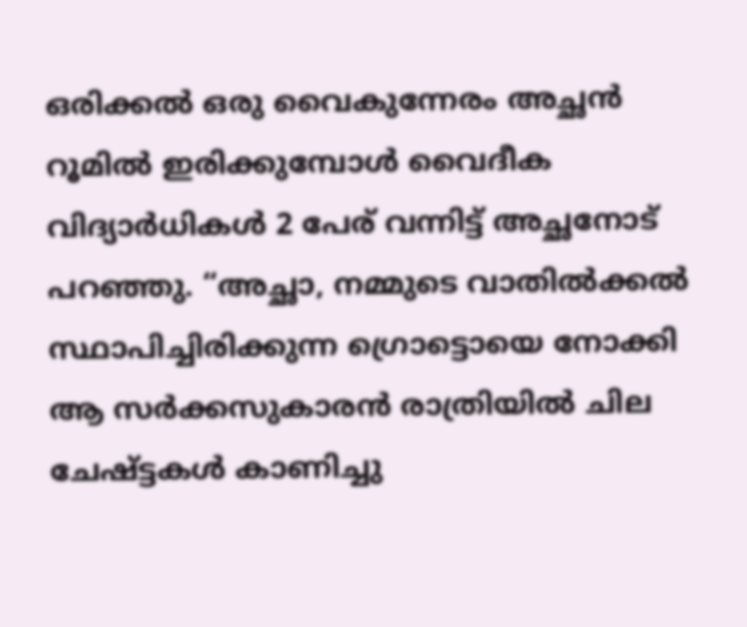ഒരിക്കൽ ഒരു വൈകുന്നേരം അച്ഛൻ റൂമിൽ ഇരിക്കുമ്പോൾ വൈദീക വിദ്യാർധികൾ 2 പേര് വന്നിട്ട് അച്ഛനോട് പറഞ്ഞു. “അച്ഛാ, നമ്മുടെ വാതിൽക്കൽ സ്ഥാപിച്ചിരിക്കുന്ന ഗ്രൊട്ടൊയെ നോക്കി ആ സർക്കസുകാരൻ രാത്രിയിൽ ചില ചേഷ്ട്ടകൾ കാണിച്ചു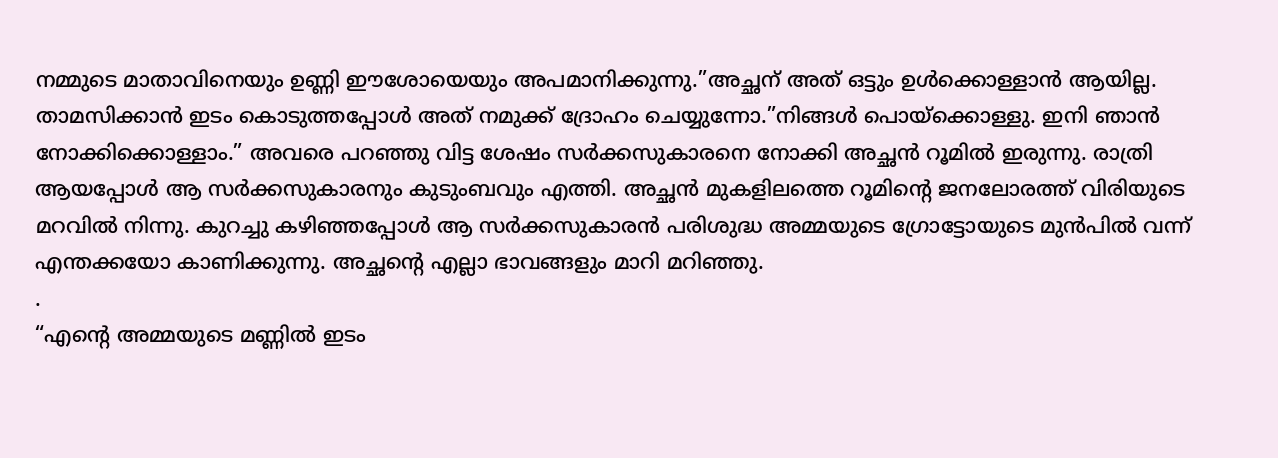നമ്മുടെ മാതാവിനെയും ഉണ്ണി ഈശോയെയും അപമാനിക്കുന്നു.”അച്ഛന് അത് ഒട്ടും ഉൾക്കൊള്ളാൻ ആയില്ല. താമസിക്കാൻ ഇടം കൊടുത്തപ്പോൾ അത് നമുക്ക് ദ്രോഹം ചെയ്യുന്നോ.”നിങ്ങൾ പൊയ്ക്കൊള്ളു. ഇനി ഞാൻ നോക്കിക്കൊള്ളാം.” അവരെ പറഞ്ഞു വിട്ട ശേഷം സർക്കസുകാരനെ നോക്കി അച്ഛൻ റൂമിൽ ഇരുന്നു. രാത്രി ആയപ്പോൾ ആ സർക്കസുകാരനും കുടുംബവും എത്തി. അച്ഛൻ മുകളിലത്തെ റൂമിന്റെ ജനലോരത്ത് വിരിയുടെ മറവിൽ നിന്നു. കുറച്ചു കഴിഞ്ഞപ്പോൾ ആ സർക്കസുകാരൻ പരിശുദ്ധ അമ്മയുടെ ഗ്രോട്ടോയുടെ മുൻപിൽ വന്ന് എന്തക്കയോ കാണിക്കുന്നു. അച്ഛന്റെ എല്ലാ ഭാവങ്ങളും മാറി മറിഞ്ഞു.
.
“എന്റെ അമ്മയുടെ മണ്ണിൽ ഇടം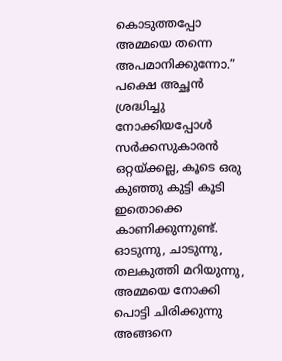കൊടുത്തപ്പോ അമ്മയെ തന്നെ അപമാനിക്കുന്നോ.” പക്ഷെ അച്ഛൻ ശ്രദ്ധിച്ചു നോക്കിയപ്പോൾ സർക്കസുകാരൻ ഒറ്റയ്ക്കല്ല, കൂടെ ഒരു കുഞ്ഞു കുട്ടി കൂടി ഇതൊക്കെ കാണിക്കുന്നുണ്ട്. ഓടുന്നു, ചാടുന്നു, തലകുത്തി മറിയുന്നു, അമ്മയെ നോക്കി പൊട്ടി ചിരിക്കുന്നു അങ്ങനെ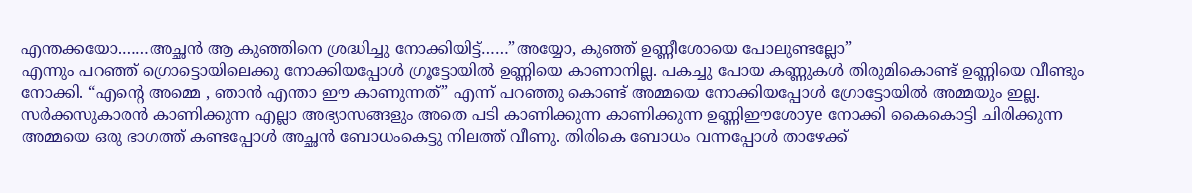എന്തക്കയോ.……അച്ഛൻ ആ കുഞ്ഞിനെ ശ്രദ്ധിച്ചു നോക്കിയിട്ട്……”അയ്യോ, കുഞ്ഞ് ഉണ്ണീശോയെ പോലുണ്ടല്ലോ”
എന്നും പറഞ്ഞ് ഗ്രൊട്ടൊയിലെക്കു നോക്കിയപ്പോൾ ഗ്രൂട്ടോയിൽ ഉണ്ണിയെ കാണാനില്ല. പകച്ചു പോയ കണ്ണുകൾ തിരുമികൊണ്ട് ഉണ്ണിയെ വീണ്ടും നോക്കി. “എന്റെ അമ്മെ , ഞാൻ എന്താ ഈ കാണുന്നത്” എന്ന് പറഞ്ഞു കൊണ്ട് അമ്മയെ നോക്കിയപ്പോൾ ഗ്രോട്ടോയിൽ അമ്മയും ഇല്ല. സർക്കസുകാരൻ കാണിക്കുന്ന എല്ലാ അഭ്യാസങ്ങളും അതെ പടി കാണിക്കുന്ന കാണിക്കുന്ന ഉണ്ണിഈശോye നോക്കി കൈകൊട്ടി ചിരിക്കുന്ന അമ്മയെ ഒരു ഭാഗത്ത് കണ്ടപ്പോൾ അച്ഛൻ ബോധംകെട്ടു നിലത്ത് വീണു. തിരികെ ബോധം വന്നപ്പോൾ താഴേക്ക്‌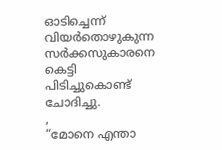ഓടിച്ചെന്ന് വിയർതൊഴുകുന്ന സർക്കസുകാരനെ കെട്ടി പിടിച്ചുകൊണ്ട് ചോദിച്ചു.
,
“മോനെ എന്താ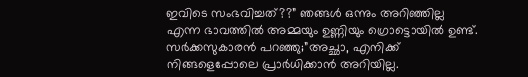ഇവിടെ സംഭവിച്ചത്??” ഞങ്ങൾ ഒന്നും അറിഞ്ഞില്ല എന്ന ഭാവത്തിൽ അമ്മയും ഉണ്ണിയും ഗ്രൊട്ടൊയിൽ ഉണ്ട്. സർക്കസുകാരൻ പറഞ്ഞു;”അച്ഛാ, എനിക്ക് നിങ്ങളെപ്പോലെ പ്രാർധിക്കാൻ അറിയില്ല.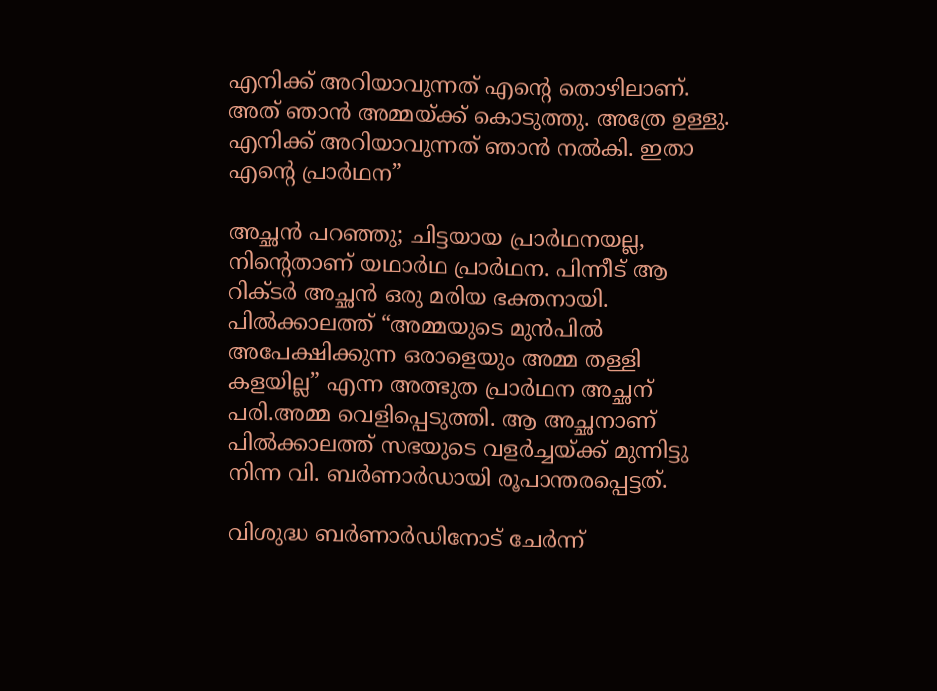എനിക്ക് അറിയാവുന്നത് എന്റെ തൊഴിലാണ്. അത് ഞാൻ അമ്മയ്ക്ക് കൊടുത്തു. അത്രേ ഉള്ളു. എനിക്ക് അറിയാവുന്നത് ഞാൻ നൽകി. ഇതാ എന്റെ പ്രാർഥന”

അച്ഛൻ പറഞ്ഞു; ചിട്ടയായ പ്രാർഥനയല്ല, നിന്റെതാണ് യഥാർഥ പ്രാർഥന. പിന്നീട് ആ റിക്ടർ അച്ഛൻ ഒരു മരിയ ഭക്തനായി.
പിൽക്കാലത്ത് “അമ്മയുടെ മുൻപിൽ അപേക്ഷിക്കുന്ന ഒരാളെയും അമ്മ തള്ളി കളയില്ല” എന്ന അത്ഭുത പ്രാർഥന അച്ഛന് പരി.അമ്മ വെളിപ്പെടുത്തി. ആ അച്ഛനാണ് പിൽക്കാലത്ത് സഭയുടെ വളർച്ചയ്ക്ക് മുന്നിട്ടു നിന്ന വി. ബർണാർഡായി രൂപാന്തരപ്പെട്ടത്.

വിശുദ്ധ ബർണാർഡിനോട് ചേർന്ന്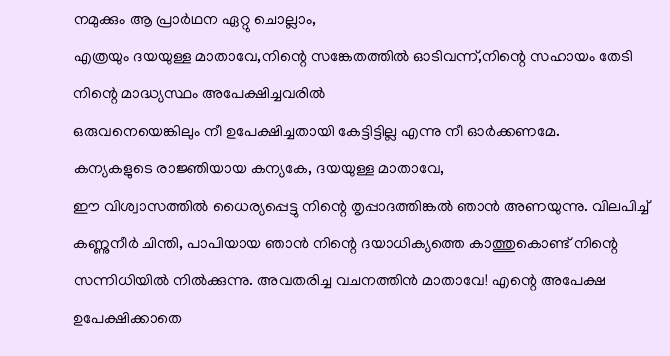നമുക്കും ആ പ്രാർഥന ഏറ്റു ചൊല്ലാം,
എത്രയും ദയയുള്ള മാതാവേ,നിന്റെ സങ്കേതത്തിൽ ഓടിവന്ന്,നിന്റെ സഹായം തേടി നിന്റെ മാദ്ധ്യസ്ഥം അപേക്ഷിച്ചവരിൽ
ഒരുവനെയെങ്കിലും നീ ഉപേക്ഷിച്ചതായി കേട്ടിട്ടില്ല എന്നു നീ ഓർക്കണമേ.
കന്യകളുടെ രാജ്ഞിയായ കന്യകേ, ദയയുള്ള മാതാവേ,
ഈ വിശ്വാസത്തിൽ ധൈര്യപ്പെട്ടു നിന്റെ തൃപ്പാദത്തിങ്കൽ ഞാൻ അണയുന്നു. വിലപിച്ച്‌ കണ്ണുനീർ ചിന്തി, പാപിയായ ഞാൻ നിന്റെ ദയാധിക്യത്തെ കാത്തുകൊണ്ട്‌ നിന്റെ സന്നിധിയിൽ നിൽക്കുന്നു. അവതരിച്ച വചനത്തിൻ മാതാവേ! എന്റെ അപേക്ഷ ഉപേക്ഷിക്കാതെ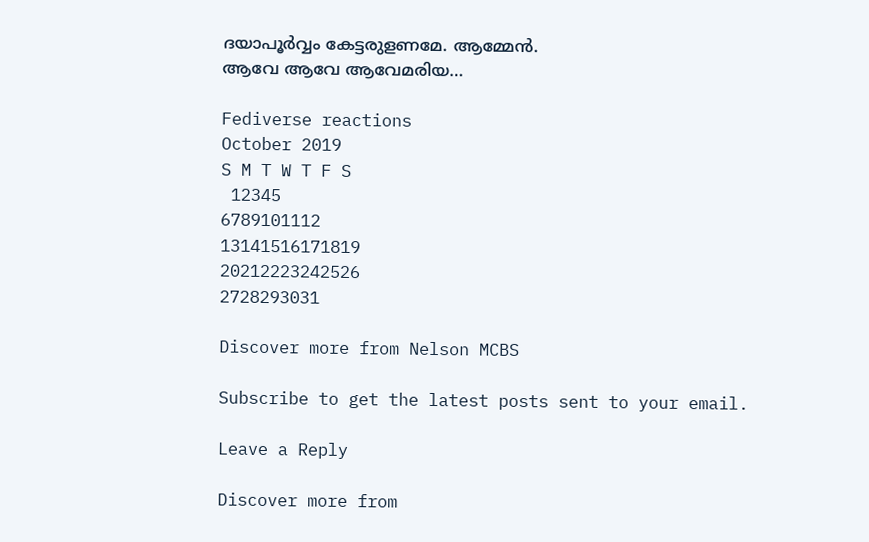ദയാപൂർവ്വം കേട്ടരുളണമേ. ആമ്മേൻ.
ആവേ ആവേ ആവേമരിയ…

Fediverse reactions
October 2019
S M T W T F S
 12345
6789101112
13141516171819
20212223242526
2728293031

Discover more from Nelson MCBS

Subscribe to get the latest posts sent to your email.

Leave a Reply

Discover more from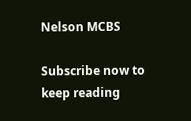Nelson MCBS

Subscribe now to keep reading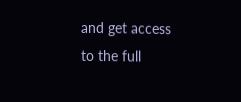and get access to the full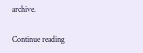archive.

Continue reading